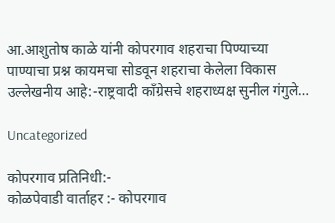आ.आशुतोष काळे यांनी कोपरगाव शहराचा पिण्याच्या पाण्याचा प्रश्न कायमचा सोडवून शहराचा केलेला विकास उल्लेखनीय आहे:-राष्ट्रवादी कॉंग्रेसचे शहराध्यक्ष सुनील गंगुले…

Uncategorized

कोपरगाव प्रतिनिधी:-
कोळपेवाडी वार्ताहर :- कोपरगाव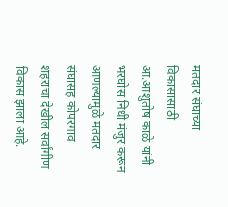मतदार संघाच्या विकासासाठी आ.आशुतोष काळे यांनी भरघोस निधी मंजुर करून आणल्यामुळे मतदार संघासह कोपरगाव शहराचा देखील सर्वांगीण विकास झाला आहे.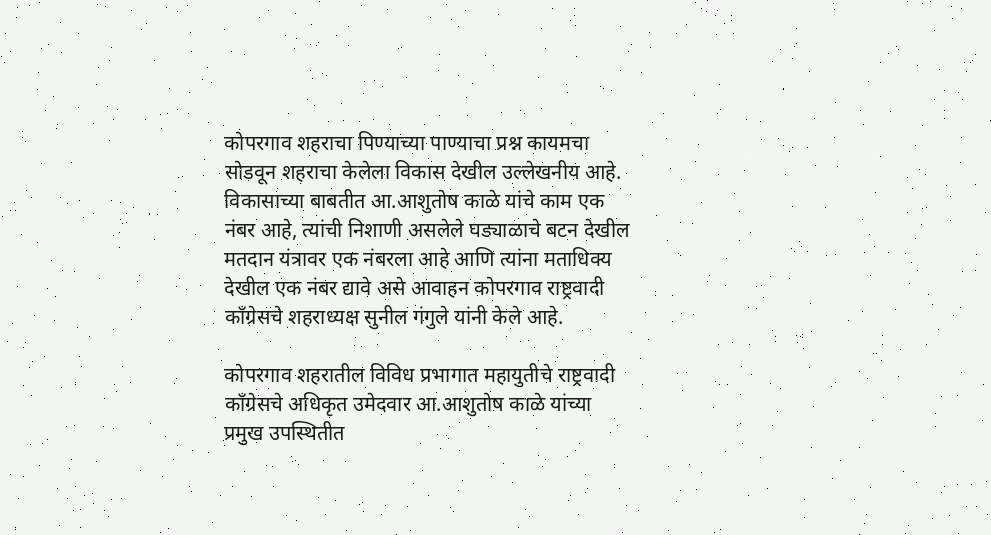कोपरगाव शहराचा पिण्याच्या पाण्याचा प्रश्न कायमचा सोडवून शहराचा केलेला विकास देखील उल्लेखनीय आहे. विकासाच्या बाबतीत आ.आशुतोष काळे यांचे काम एक नंबर आहे, त्यांची निशाणी असलेले घड्याळाचे बटन देखील मतदान यंत्रावर एक नंबरला आहे आणि त्यांना मताधिक्य देखील एक नंबर द्यावे असे आवाहन कोपरगाव राष्ट्रवादी कॉंग्रेसचे शहराध्यक्ष सुनील गंगुले यांनी केले आहे.

कोपरगाव शहरातील विविध प्रभागात महायुतीचे राष्ट्रवादी कॉंग्रेसचे अधिकृत उमेदवार आ.आशुतोष काळे यांच्या प्रमुख उपस्थितीत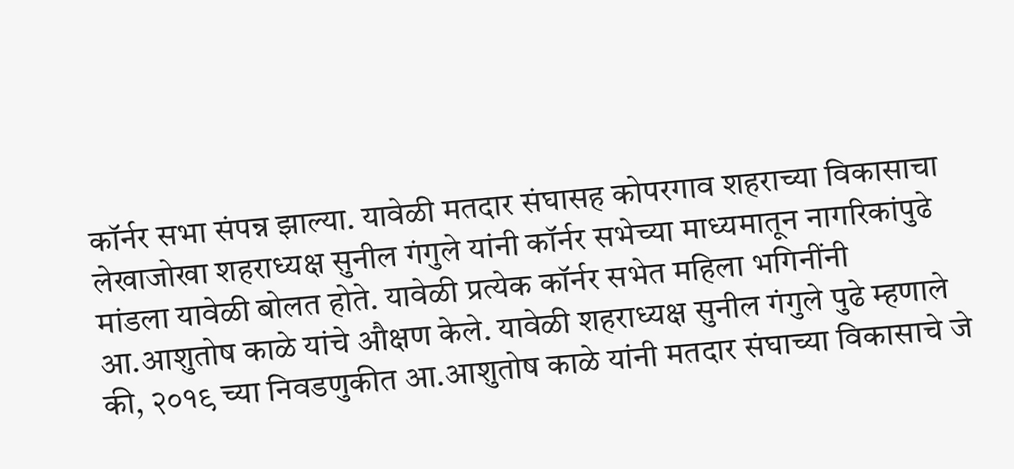कॉर्नर सभा संपन्न झाल्या. यावेळी मतदार संघासह कोपरगाव शहराच्या विकासाचा लेखाजोखा शहराध्यक्ष सुनील गंगुले यांनी कॉर्नर सभेच्या माध्यमातून नागरिकांपुढे मांडला यावेळी बोलत होते. यावेळी प्रत्येक कॉर्नर सभेत महिला भगिनींनी आ.आशुतोष काळे यांचे औक्षण केले. यावेळी शहराध्यक्ष सुनील गंगुले पुढे म्हणाले की, २०१९ च्या निवडणुकीत आ.आशुतोष काळे यांनी मतदार संघाच्या विकासाचे जे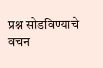प्रश्न सोडविण्याचे वचन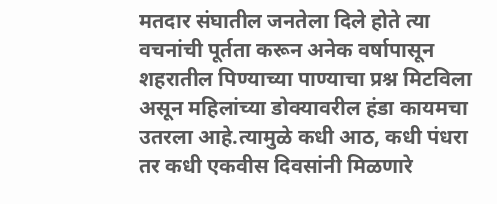मतदार संघातील जनतेला दिले होते त्या वचनांची पूर्तता करून अनेक वर्षापासून शहरातील पिण्याच्या पाण्याचा प्रश्न मिटविला असून महिलांच्या डोक्यावरील हंडा कायमचा उतरला आहे.त्यामुळे कधी आठ, कधी पंधरा तर कधी एकवीस दिवसांनी मिळणारे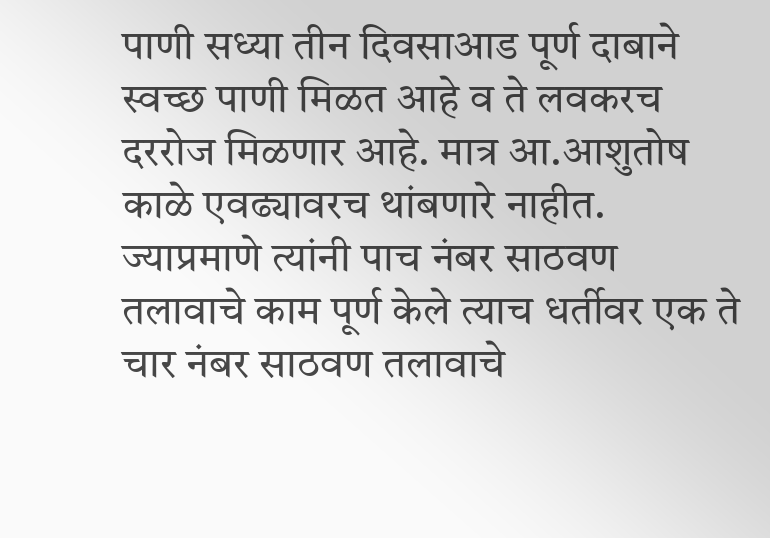पाणी सध्या तीन दिवसाआड पूर्ण दाबाने स्वच्छ पाणी मिळत आहे व ते लवकरच दररोज मिळणार आहे. मात्र आ.आशुतोष काळे एवढ्यावरच थांबणारे नाहीत. ज्याप्रमाणे त्यांनी पाच नंबर साठवण तलावाचे काम पूर्ण केले त्याच धर्तीवर एक ते चार नंबर साठवण तलावाचे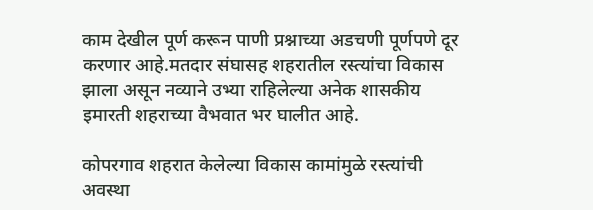काम देखील पूर्ण करून पाणी प्रश्नाच्या अडचणी पूर्णपणे दूर करणार आहे.मतदार संघासह शहरातील रस्त्यांचा विकास झाला असून नव्याने उभ्या राहिलेल्या अनेक शासकीय इमारती शहराच्या वैभवात भर घालीत आहे.

कोपरगाव शहरात केलेल्या विकास कामांमुळे रस्त्यांची अवस्था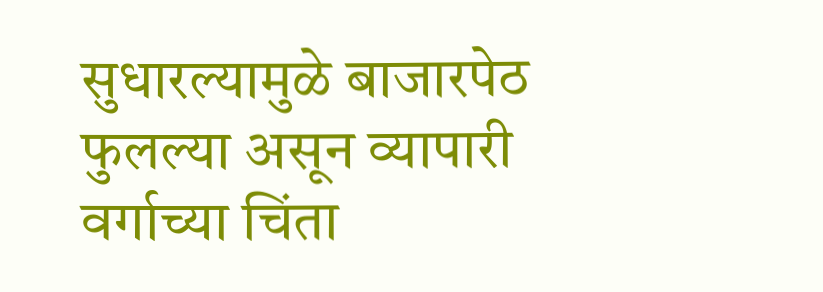सुधारल्यामुळे बाजारपेठ फुलल्या असून व्यापारी वर्गाच्या चिंता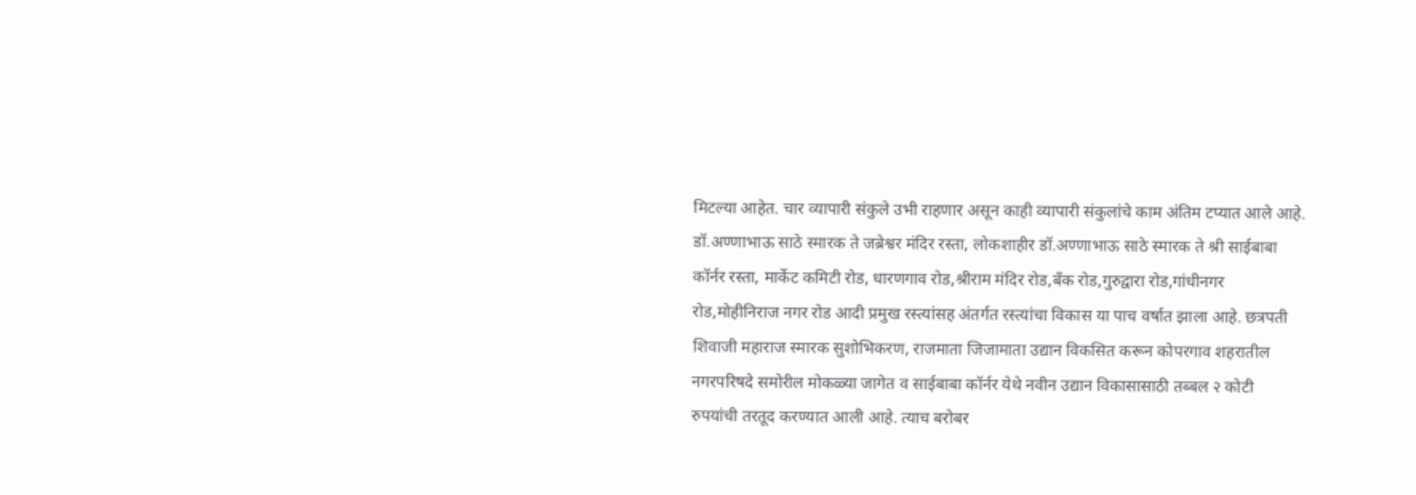मिटल्या आहेत. चार व्यापारी संकुले उभी राहणार असून काही व्यापारी संकुलांचे काम अंतिम टप्यात आले आहे. डॉ.अण्णाभाऊ साठे स्मारक ते जब्रेश्वर मंदिर रस्ता, लोकशाहीर डॉ.अण्णाभाऊ साठे स्मारक ते श्री साईबाबा कॉर्नर रस्ता, मार्केट कमिटी रोड, धारणगाव रोड,श्रीराम मंदिर रोड,बँक रोड,गुरुद्वारा रोड,गांधीनगर रोड,मोहीनिराज नगर रोड आदी प्रमुख रस्त्यांसह अंतर्गत रस्त्यांचा विकास या पाच वर्षात झाला आहे. छत्रपती शिवाजी महाराज स्मारक सुशोभिकरण, राजमाता जिजामाता उद्यान विकसित करून कोपरगाव शहरातील नगरपरिषदे समोरील मोकळ्या जागेत व साईबाबा कॉर्नर येथे नवीन उद्यान विकासासाठी तब्बल २ कोटी रुपयांची तरतूद करण्यात आली आहे. त्याच बरोबर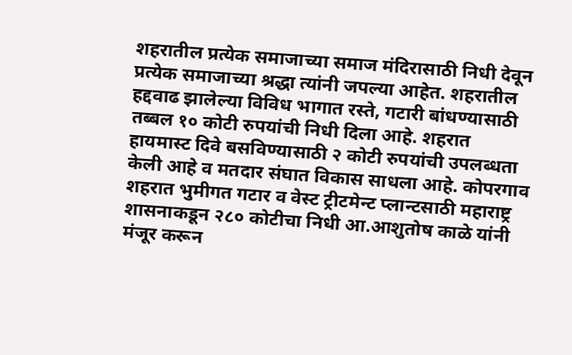शहरातील प्रत्येक समाजाच्या समाज मंदिरासाठी निधी देवून प्रत्येक समाजाच्या श्रद्धा त्यांनी जपल्या आहेत. शहरातील हद्दवाढ झालेल्या विविध भागात रस्ते, गटारी बांधण्यासाठी तब्बल १० कोटी रुपयांची निधी दिला आहे. शहरात हायमास्ट दिवे बसविण्यासाठी २ कोटी रुपयांची उपलब्धता केली आहे व मतदार संघात विकास साधला आहे. कोपरगाव शहरात भुमीगत गटार व वेस्ट ट्रीटमेन्ट प्लान्टसाठी महाराष्ट्र शासनाकडून २८० कोटीचा निधी आ.आशुतोष काळे यांनी मंजूर करून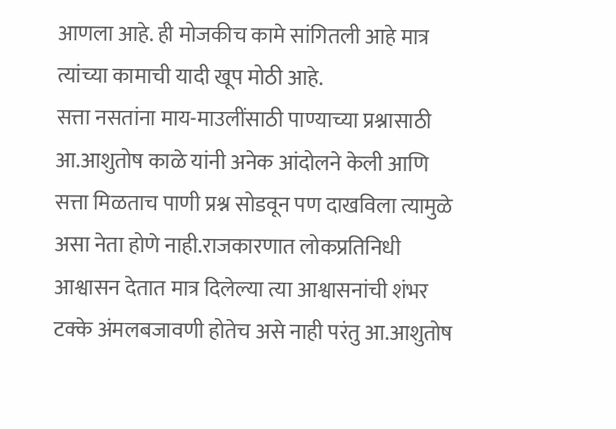आणला आहे. ही मोजकीच कामे सांगितली आहे मात्र त्यांच्या कामाची यादी खूप मोठी आहे.
सत्ता नसतांना माय-माउलींसाठी पाण्याच्या प्रश्नासाठी आ.आशुतोष काळे यांनी अनेक आंदोलने केली आणि सत्ता मिळताच पाणी प्रश्न सोडवून पण दाखविला त्यामुळे असा नेता होणे नाही.राजकारणात लोकप्रतिनिधी आश्वासन देतात मात्र दिलेल्या त्या आश्वासनांची शंभर टक्के अंमलबजावणी होतेच असे नाही परंतु आ.आशुतोष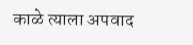काळे त्याला अपवाद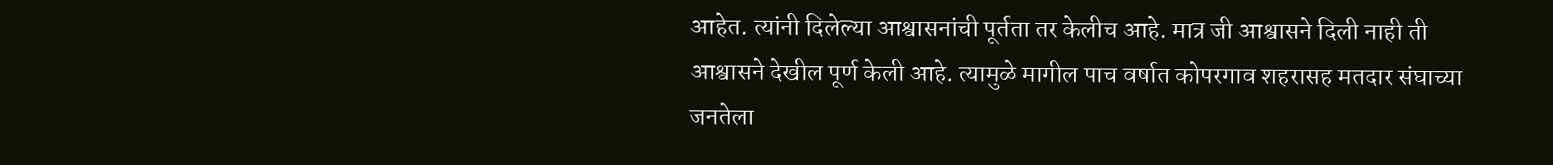आहेत. त्यांनी दिलेल्या आश्वासनांची पूर्तता तर केलीच आहे. मात्र जी आश्वासने दिली नाही ती आश्वासने देखील पूर्ण केली आहे. त्यामुळे मागील पाच वर्षात कोपरगाव शहरासह मतदार संघाच्या जनतेला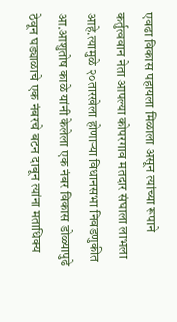एवढा विकास पहायला मिळाला असून त्यांच्या रूपाने कर्तुत्ववान नेता आपल्या कोपरगाव मतदार संघाला लाभला आहे.त्यामुळे २०तारखेला होणाऱ्या विधानसभा निवडणुकीत आ.आशुतोष काळे यांनी केलेला एक नंबर विकास डोळ्यापुढे ठेवून घड्याळाचे एक नंबरचे बटन दाबून त्यांना मताधिक्य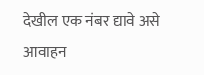देखील एक नंबर द्यावे असे आवाहन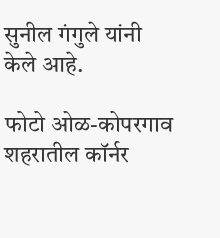सुनील गंगुले यांनी केले आहे.

फोटो ओळ-कोपरगाव शहरातील कॉर्नर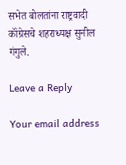सभेत बोलतांना राष्ट्रवादी कॉंग्रेसचे शहराध्यक्ष सुनील गंगुले.

Leave a Reply

Your email address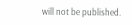will not be published.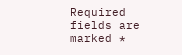Required fields are marked *